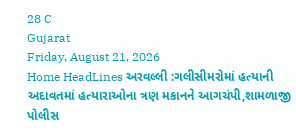28 C
Gujarat
Friday, August 21, 2026
Home HeadLines અરવલ્લી :ગલીસીમરોમાં હત્યાની અદાવતમાં હત્યારાઓના ત્રણ મકાનને આગચંપી,શામળાજી પોલીસ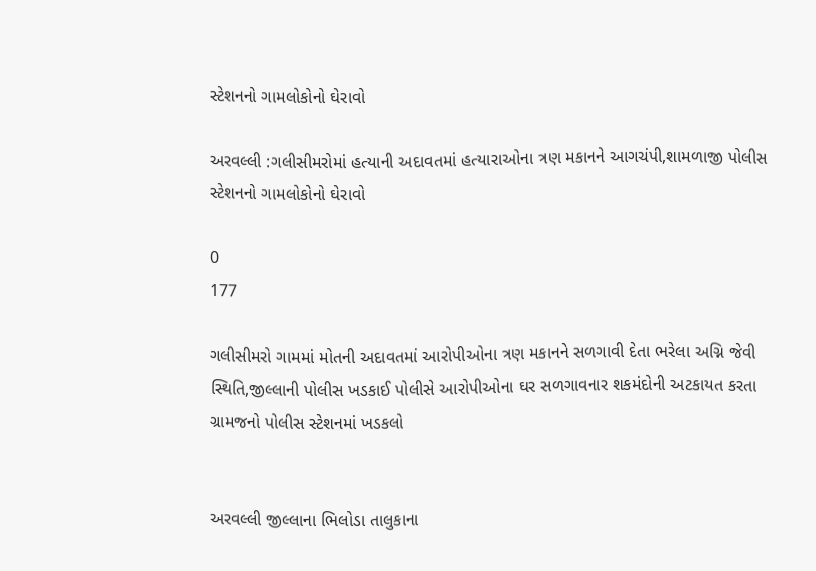સ્ટેશનનો ગામલોકોનો ઘેરાવો

અરવલ્લી :ગલીસીમરોમાં હત્યાની અદાવતમાં હત્યારાઓના ત્રણ મકાનને આગચંપી,શામળાજી પોલીસ સ્ટેશનનો ગામલોકોનો ઘેરાવો

0
177

ગલીસીમરો ગામમાં મોતની અદાવતમાં આરોપીઓના ત્રણ મકાનને સળગાવી દેતા ભરેલા અગ્નિ જેવી સ્થિતિ,જીલ્લાની પોલીસ ખડકાઈ પોલીસે આરોપીઓના ઘર સળગાવનાર શકમંદોની અટકાયત કરતા ગ્રામજનો પોલીસ સ્ટેશનમાં ખડકલો


અરવલ્લી જીલ્લાના ભિલોડા તાલુકાના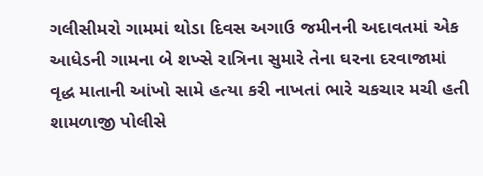ગલીસીમરો ગામમાં થોડા દિવસ અગાઉ જમીનની અદાવતમાં એક આધેડની ગામના બે શખ્સે રાત્રિના સુમારે તેના ઘરના દરવાજામાં વૃદ્ધ માતાની આંખો સામે હત્યા કરી નાખતાં ભારે ચકચાર મચી હતી શામળાજી પોલીસે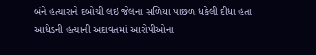બંને હત્યારાને દબોચી લઇ જેલના સળિયા પાછળ ધકેલી દીધા હતા આધેડની હત્યાની અદાવતમાં આરોપીઓના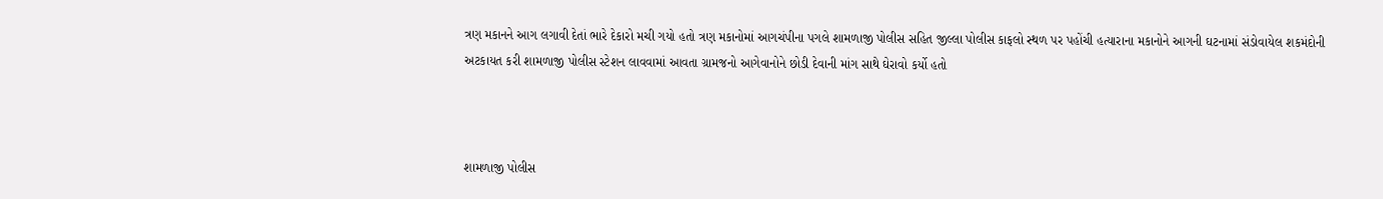ત્રણ મકાનને આગ લગાવી દેતાં ભારે દેકારો મચી ગયો હતો ત્રણ મકાનોમાં આગચંપીના પગલે શામળાજી પોલીસ સહિત જીલ્લા પોલીસ કાફલો સ્થળ પર પહોંચી હત્યારાના મકાનોને આગની ઘટનામાં સંડોવાયેલ શકમંદોની અટકાયત કરી શામળાજી પોલીસ સ્ટેશન લાવવામાં આવતા ગ્રામજનો આગેવાનોને છોડી દેવાની માંગ સાથે ઘેરાવો કર્યો હતો



શામળાજી પોલીસ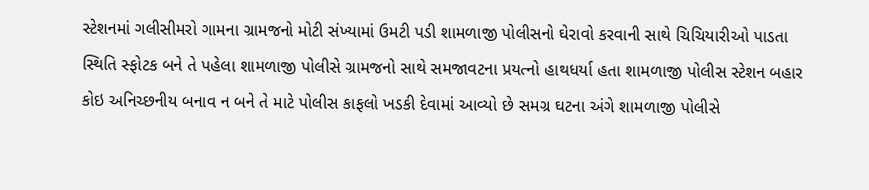સ્ટેશનમાં ગલીસીમરો ગામના ગ્રામજનો મોટી સંખ્યામાં ઉમટી પડી શામળાજી પોલીસનો ઘેરાવો કરવાની સાથે ચિચિયારીઓ પાડતા સ્થિતિ સ્ફોટક બને તે પહેલા શામળાજી પોલીસે ગ્રામજનો સાથે સમજાવટના પ્રયત્નો હાથધર્યા હતા શામળાજી પોલીસ સ્ટેશન બહાર કોઇ અનિચ્છનીય બનાવ ન બને તે માટે પોલીસ કાફલો ખડકી દેવામાં આવ્યો છે સમગ્ર ઘટના અંગે શામળાજી પોલીસે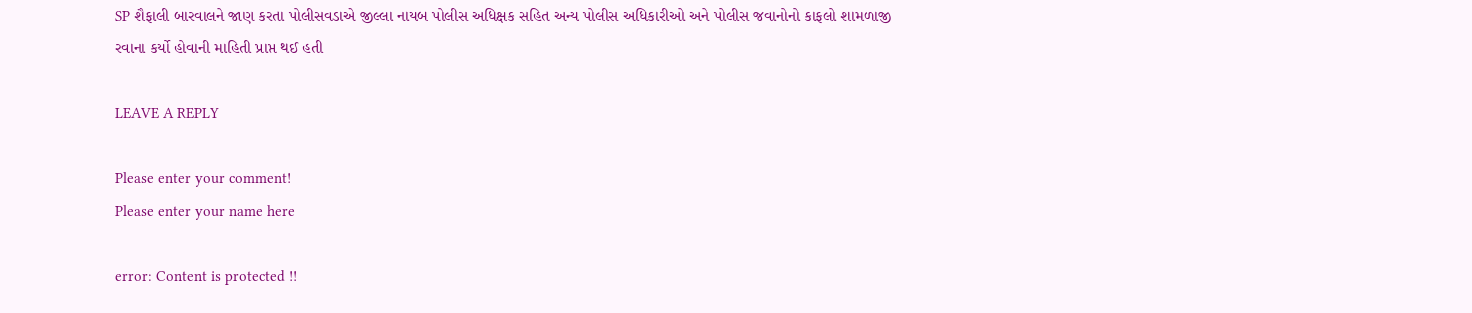SP શૈફાલી બારવાલને જાણ કરતા પોલીસવડાએ જીલ્લા નાયબ પોલીસ અધિક્ષક સહિત અન્ય પોલીસ અધિકારીઓ અને પોલીસ જવાનોનો કાફલો શામળાજી રવાના કર્યો હોવાની માહિતી પ્રાપ્ત થઈ હતી

LEAVE A REPLY

Please enter your comment!
Please enter your name here

error: Content is protected !!